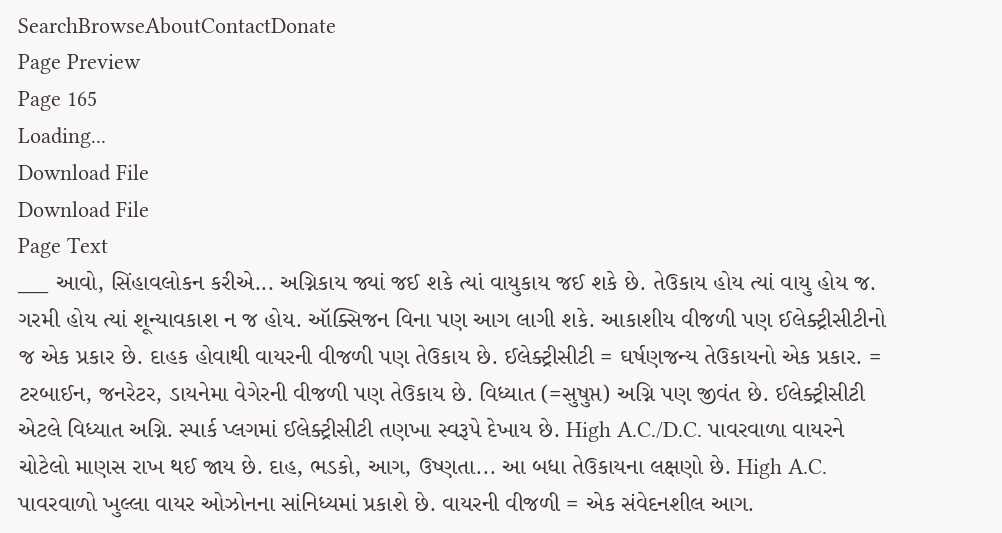SearchBrowseAboutContactDonate
Page Preview
Page 165
Loading...
Download File
Download File
Page Text
___ આવો, સિંહાવલોકન કરીએ... અગ્નિકાય જ્યાં જઈ શકે ત્યાં વાયુકાય જઈ શકે છે. તેઉકાય હોય ત્યાં વાયુ હોય જ. ગરમી હોય ત્યાં શૂન્યાવકાશ ન જ હોય. ઑક્સિજન વિના પણ આગ લાગી શકે. આકાશીય વીજળી પણ ઈલેક્ટ્રીસીટીનો જ એક પ્રકાર છે. દાહક હોવાથી વાયરની વીજળી પણ તેઉકાય છે. ઈલેક્ટ્રીસીટી = ઘર્ષણજન્ય તેઉકાયનો એક પ્રકાર. = ટરબાઈન, જનરેટર, ડાયનેમા વેગેરની વીજળી પણ તેઉકાય છે. વિધ્યાત (=સુષુપ્ત) અગ્નિ પણ જીવંત છે. ઈલેક્ટ્રીસીટી એટલે વિધ્યાત અગ્નિ. સ્પાર્ક પ્લગમાં ઈલેક્ટ્રીસીટી તણખા સ્વરૂપે દેખાય છે. High A.C./D.C. પાવરવાળા વાયરને ચોટેલો માણસ રાખ થઈ જાય છે. દાહ, ભડકો, આગ, ઉષ્ણતા... આ બધા તેઉકાયના લક્ષણો છે. High A.C. પાવરવાળો ખુલ્લા વાયર ઓઝોનના સાંનિધ્યમાં પ્રકાશે છે. વાયરની વીજળી = એક સંવેદનશીલ આગ.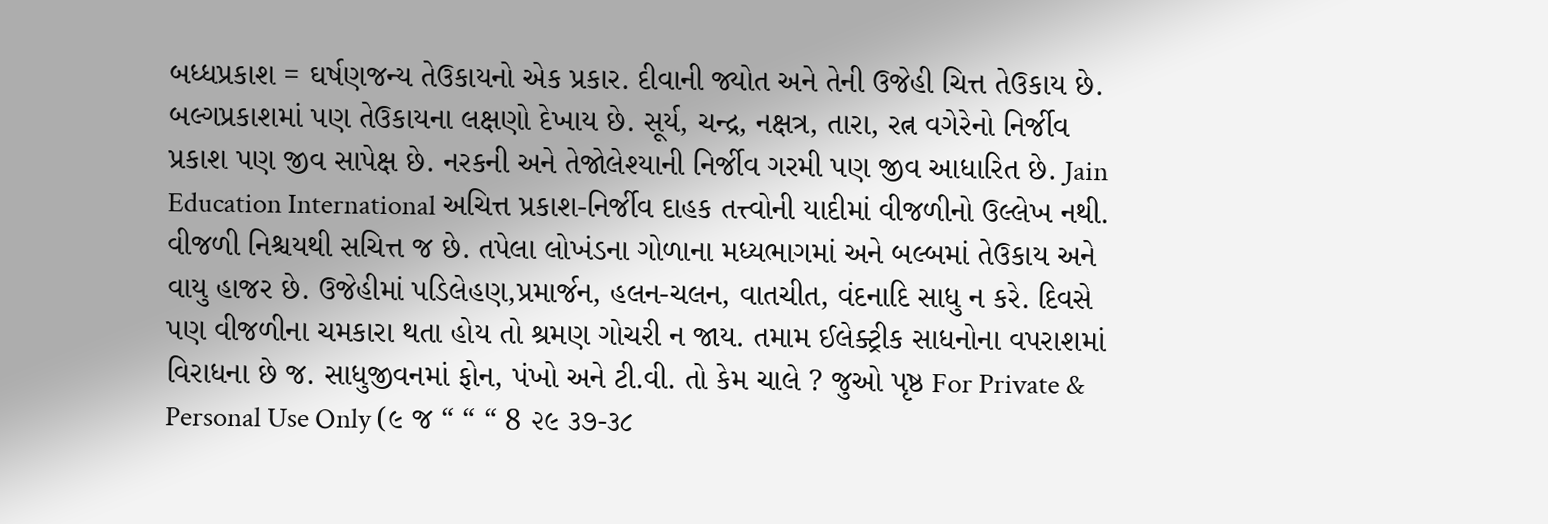બધ્ધપ્રકાશ = ઘર્ષણજન્ય તેઉકાયનો એક પ્રકાર. દીવાની જ્યોત અને તેની ઉજેહી ચિત્ત તેઉકાય છે. બલ્ગપ્રકાશમાં પણ તેઉકાયના લક્ષણો દેખાય છે. સૂર્ય, ચન્દ્ર, નક્ષત્ર, તારા, રત્ન વગેરેનો નિર્જીવ પ્રકાશ પણ જીવ સાપેક્ષ છે. નરકની અને તેજોલેશ્યાની નિર્જીવ ગરમી પણ જીવ આધારિત છે. Jain Education International અચિત્ત પ્રકાશ-નિર્જીવ દાહક તત્ત્વોની યાદીમાં વીજળીનો ઉલ્લેખ નથી. વીજળી નિશ્ચયથી સચિત્ત જ છે. તપેલા લોખંડના ગોળાના મધ્યભાગમાં અને બલ્બમાં તેઉકાય અને વાયુ હાજર છે. ઉજેહીમાં પડિલેહણ,પ્રમાર્જન, હલન-ચલન, વાતચીત, વંદનાદિ સાધુ ન કરે. દિવસે પણ વીજળીના ચમકારા થતા હોય તો શ્રમણ ગોચરી ન જાય. તમામ ઈલેક્ટ્રીક સાધનોના વપરાશમાં વિરાધના છે જ. સાધુજીવનમાં ફોન, પંખો અને ટી.વી. તો કેમ ચાલે ? જુઓ પૃષ્ઠ For Private & Personal Use Only (૯ જ “ “ “ 8 ૨૯ ૩૭-૩૮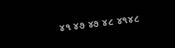૪૧ ૪૭ ૪૭ ૪૮ ૪૧૪૮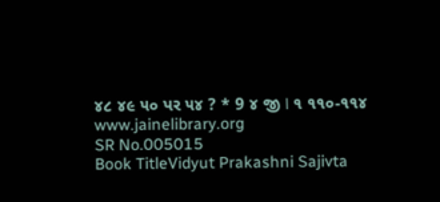૪૮ ૪૯ ૫૦ પર ૫૪ ? * 9 ૪ જી ا ૧ ૧૧૦-૧૧૪ www.jainelibrary.org
SR No.005015
Book TitleVidyut Prakashni Sajivta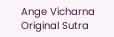Ange Vicharna
Original Sutra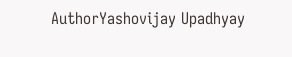AuthorYashovijay Upadhyay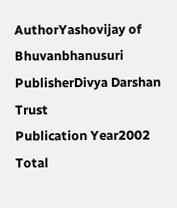AuthorYashovijay of Bhuvanbhanusuri
PublisherDivya Darshan Trust
Publication Year2002
Total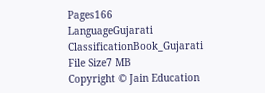Pages166
LanguageGujarati
ClassificationBook_Gujarati
File Size7 MB
Copyright © Jain Education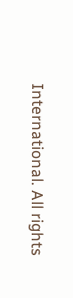International. All rights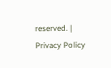reserved. | Privacy Policy